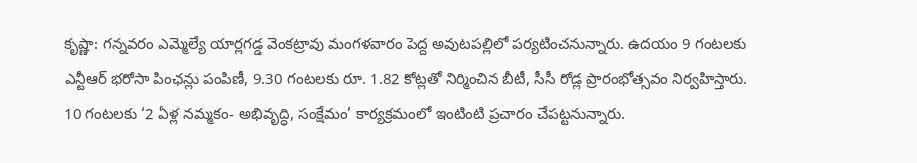కృష్ణా: గన్నవరం ఎమ్మెల్యే యార్లగడ్డ వెంకట్రావు మంగళవారం పెద్ద అవుటపల్లిలో పర్యటించనున్నారు. ఉదయం 9 గంటలకు ఎన్టీఆర్ భరోసా పింఛన్లు పంపిణీ, 9.30 గంటలకు రూ. 1.82 కోట్లతో నిర్మించిన బీటీ, సీసీ రోడ్ల ప్రారంభోత్సవం నిర్వహిస్తారు. 10 గంటలకు ‘2 ఏళ్ల నమ్మకం- అభివృద్ధి, సంక్షేమం’ కార్యక్రమంలో ఇంటింటి ప్రచారం చేపట్టనున్నారు.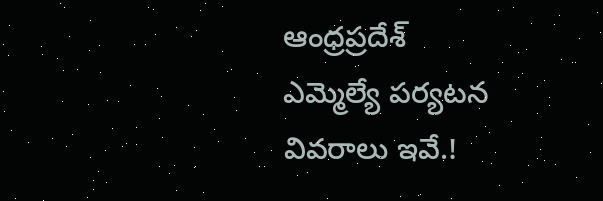ఆంధ్రప్రదేశ్
ఎమ్మెల్యే పర్యటన వివరాలు ఇవే.!